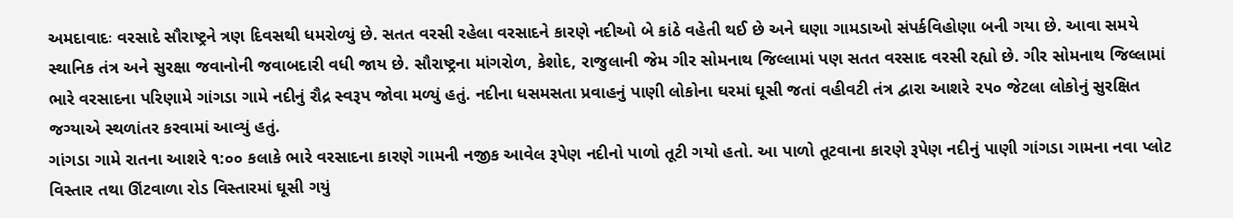અમદાવાદઃ વરસાદે સૌરાષ્ટ્રને ત્રણ દિવસથી ધમરોળ્યું છે. સતત વરસી રહેલા વરસાદને કારણે નદીઓ બે કાંઠે વહેતી થઈ છે અને ઘણા ગામડાઓ સંપર્કવિહોણા બની ગયા છે. આવા સમયે સ્થાનિક તંત્ર અને સુરક્ષા જવાનોની જવાબદારી વધી જાય છે. સૌરાષ્ટ્રના માંગરોળ, કેશોદ, રાજુલાની જેમ ગીર સોમનાથ જિલ્લામાં પણ સતત વરસાદ વરસી રહ્યો છે. ગીર સોમનાથ જિલ્લામાં ભારે વરસાદના પરિણામે ગાંગડા ગામે નદીનું રૌદ્ર સ્વરૂપ જોવા મળ્યું હતું. નદીના ધસમસતા પ્રવાહનું પાણી લોકોના ઘરમાં ઘૂસી જતાં વહીવટી તંત્ર દ્વારા આશરે ૨૫૦ જેટલા લોકોનું સુરક્ષિત જગ્યાએ સ્થળાંતર કરવામાં આવ્યું હતું.
ગાંગડા ગામે રાતના આશરે ૧:૦૦ કલાકે ભારે વરસાદના કારણે ગામની નજીક આવેલ રૂપેણ નદીનો પાળો તૂટી ગયો હતો. આ પાળો તૂટવાના કારણે રૂપેણ નદીનું પાણી ગાંગડા ગામના નવા પ્લોટ વિસ્તાર તથા ઊંટવાળા રોડ વિસ્તારમાં ઘૂસી ગયું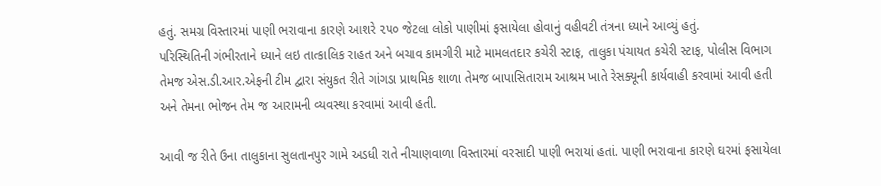હતું. સમગ્ર વિસ્તારમાં પાણી ભરાવાના કારણે આશરે ૨૫૦ જેટલા લોકો પાણીમાં ફસાયેલા હોવાનું વહીવટી તંત્રના ધ્યાને આવ્યું હતું.
પરિસ્થિતિની ગંભીરતાને ધ્યાને લઇ તાત્કાલિક રાહત અને બચાવ કામગીરી માટે મામલતદાર કચેરી સ્ટાફ, તાલુકા પંચાયત કચેરી સ્ટાફ, પોલીસ વિભાગ તેમજ એસ.ડી.આર.એફની ટીમ દ્વારા સંયુકત રીતે ગાંગડા પ્રાથમિક શાળા તેમજ બાપાસિતારામ આશ્રમ ખાતે રેસક્યૂની કાર્યવાહી કરવામાં આવી હતી અને તેમના ભોજન તેમ જ આરામની વ્યવસ્થા કરવામાં આવી હતી.

આવી જ રીતે ઉના તાલુકાના સુલતાનપુર ગામે અડધી રાતે નીચાણવાળા વિસ્તારમાં વરસાદી પાણી ભરાયાં હતાં. પાણી ભરાવાના કારણે ઘરમાં ફસાયેલા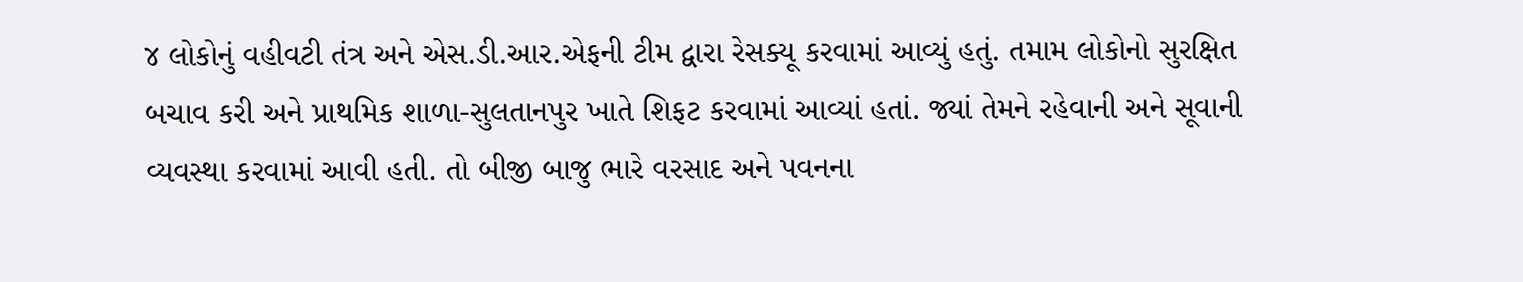૪ લોકોનું વહીવટી તંત્ર અને એસ.ડી.આર.એફની ટીમ દ્વારા રેસક્યૂ કરવામાં આવ્યું હતું. તમામ લોકોનો સુરક્ષિત બચાવ કરી અને પ્રાથમિક શાળા-સુલતાનપુર ખાતે શિફટ કરવામાં આવ્યાં હતાં. જ્યાં તેમને રહેવાની અને સૂવાની વ્યવસ્થા કરવામાં આવી હતી. તો બીજી બાજુ ભારે વરસાદ અને પવનના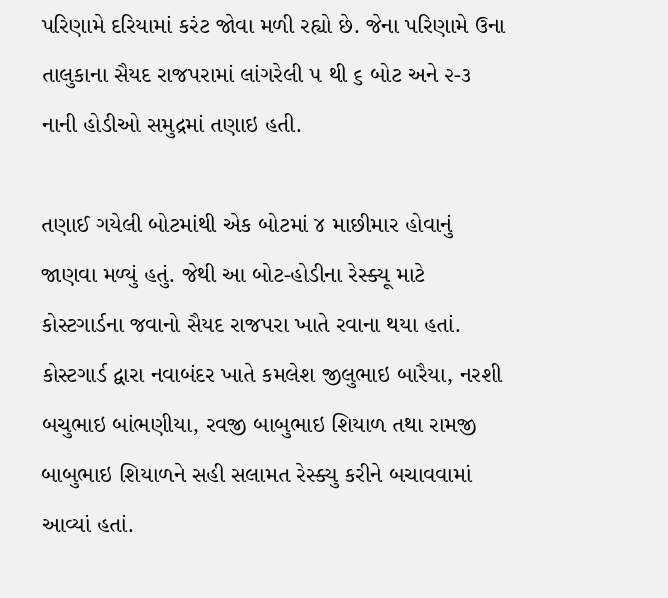પરિણામે દરિયામાં કરંટ જોવા મળી રહ્યો છે. જેના પરિણામે ઉના તાલુકાના સૈયદ રાજપરામાં લાંગરેલી ૫ થી ૬ બોટ અને ૨-૩ નાની હોડીઓ સમુદ્રમાં તણાઇ હતી.

તણાઈ ગયેલી બોટમાંથી એક બોટમાં ૪ માછીમાર હોવાનું જાણવા મળ્યું હતું. જેથી આ બોટ-હોડીના રેસ્ક્યૂ માટે કોસ્ટગાર્ડના જવાનો સૈયદ રાજપરા ખાતે રવાના થયા હતાં. કોસ્ટગાર્ડ દ્વારા નવાબંદર ખાતે કમલેશ જીલુભાઇ બારૈયા, નરશી બચુભાઇ બાંભણીયા, રવજી બાબુભાઇ શિયાળ તથા રામજી બાબુભાઇ શિયાળને સહી સલામત રેસ્ક્યુ કરીને બચાવવામાં આવ્યાં હતાં.